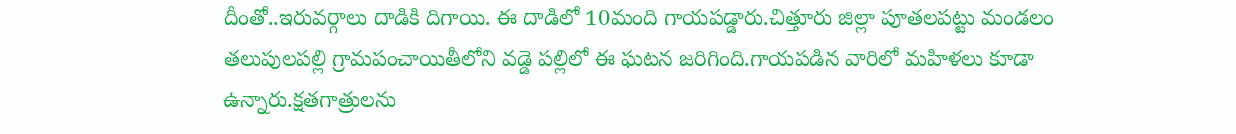దీంతో..ఇరువర్గాలు దాడికి దిగాయి. ఈ దాడిలో 10మంది గాయపడ్డారు.చిత్తూరు జిల్లా పూతలపట్టు మండలం తలుపులపల్లి గ్రామపంచాయితీలోని వడ్డె పల్లిలో ఈ ఘటన జరిగింది.గాయపడిన వారిలో మహిళలు కూడా ఉన్నారు.క్షతగాత్రులను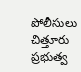పోలీసులు చిత్తూరు ప్రభుత్వ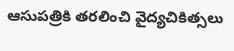ఆసుపత్రికి తరలించి వైద్యచికిత్సలు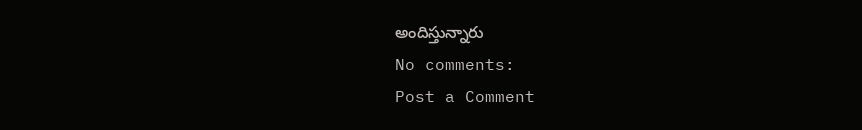అందిస్తున్నారు
No comments:
Post a Comment